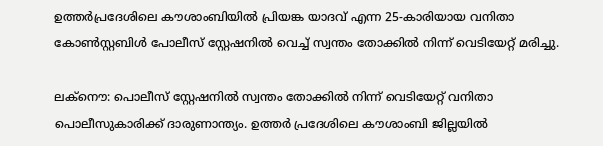ഉത്തർപ്രദേശിലെ കൗശാംബിയിൽ പ്രിയങ്ക യാദവ് എന്ന 25-കാരിയായ വനിതാ കോൺസ്റ്റബിൾ പോലീസ് സ്റ്റേഷനിൽ വെച്ച് സ്വന്തം തോക്കിൽ നിന്ന് വെടിയേറ്റ് മരിച്ചു.

ലക്നൌ: പൊലീസ് സ്റ്റേഷനിൽ സ്വന്തം തോക്കിൽ നിന്ന് വെടിയേറ്റ് വനിതാ പൊലീസുകാരിക്ക് ദാരുണാന്ത്യം. ഉത്തർ പ്രദേശിലെ കൗശാംബി ജില്ലയിൽ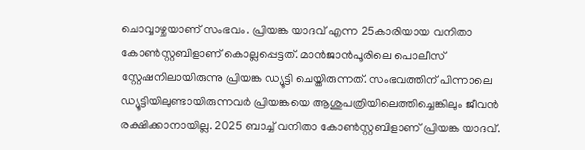ചൊവ്വാഴ്ചയാണ് സംഭവം. പ്രിയങ്ക യാദവ് എന്ന 25കാരിയായ വനിതാ കോൺസ്റ്റബിളാണ് കൊല്ലപ്പെട്ടത്. മാൻജാൻപൂരിലെ പൊലീസ് സ്റ്റേഷനിലായിരുന്നു പ്രിയങ്ക ഡ്യൂട്ടി ചെയ്തിരുന്നത്. സംഭവത്തിന് പിന്നാലെ ഡ്യൂട്ടിയിലുണ്ടായിരുന്നവർ പ്രിയങ്കയെ ആശുപത്രിയിലെത്തിച്ചെങ്കിലും ജീവൻ രക്ഷിക്കാനായില്ല. 2025 ബാച്ച് വനിതാ കോൺസ്റ്റബിളാണ് പ്രിയങ്ക യാദവ്.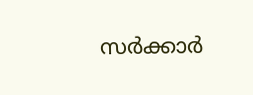സർക്കാർ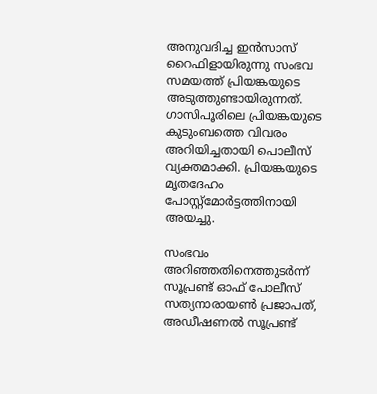അനുവദിച്ച ഇൻസാസ് റൈഫിളായിരുന്നു സംഭവ സമയത്ത് പ്രിയങ്കയുടെ അടുത്തുണ്ടായിരുന്നത്. ഗാസിപൂരിലെ പ്രിയങ്കയുടെ കുടുംബത്തെ വിവരം അറിയിച്ചതായി പൊലീസ് വ്യക്തമാക്കി. പ്രിയങ്കയുടെ മൃതദേഹം പോസ്റ്റ്മോർട്ടത്തിനായി അയച്ചു.

സംഭവം അറിഞ്ഞതിനെത്തുടർന്ന് സൂപ്രണ്ട് ഓഫ് പോലീസ് സത്യനാരായൺ പ്രജാപത്, അഡീഷണൽ സൂപ്രണ്ട്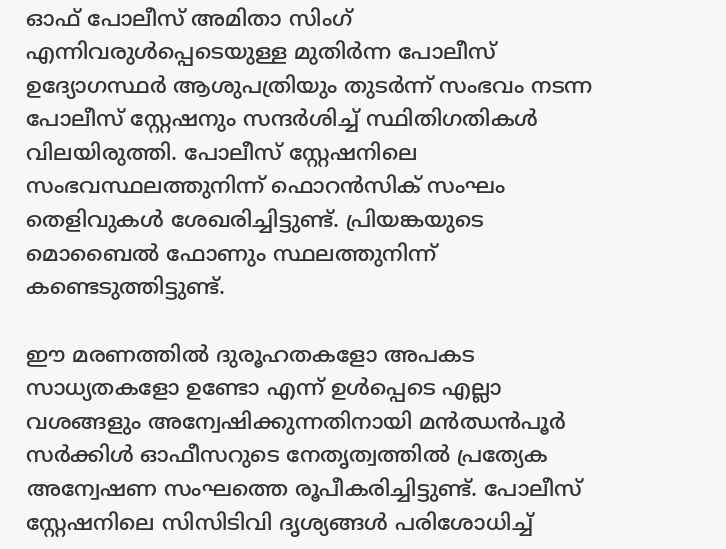ഓഫ് പോലീസ് അമിതാ സിംഗ് എന്നിവരുൾപ്പെടെയുള്ള മുതിർന്ന പോലീസ് ഉദ്യോഗസ്ഥർ ആശുപത്രിയും തുടർന്ന് സംഭവം നടന്ന പോലീസ് സ്റ്റേഷനും സന്ദർശിച്ച് സ്ഥിതിഗതികൾ വിലയിരുത്തി. പോലീസ് സ്റ്റേഷനിലെ സംഭവസ്ഥലത്തുനിന്ന് ഫൊറൻസിക് സംഘം തെളിവുകൾ ശേഖരിച്ചിട്ടുണ്ട്. പ്രിയങ്കയുടെ മൊബൈൽ ഫോണും സ്ഥലത്തുനിന്ന് കണ്ടെടുത്തിട്ടുണ്ട്.

ഈ മരണത്തിൽ ദുരൂഹതകളോ അപകട സാധ്യതകളോ ഉണ്ടോ എന്ന് ഉൾപ്പെടെ എല്ലാ വശങ്ങളും അന്വേഷിക്കുന്നതിനായി മൻഝൻപൂർ സർക്കിൾ ഓഫീസറുടെ നേതൃത്വത്തിൽ പ്രത്യേക അന്വേഷണ സംഘത്തെ രൂപീകരിച്ചിട്ടുണ്ട്. പോലീസ് സ്റ്റേഷനിലെ സിസിടിവി ദൃശ്യങ്ങൾ പരിശോധിച്ച്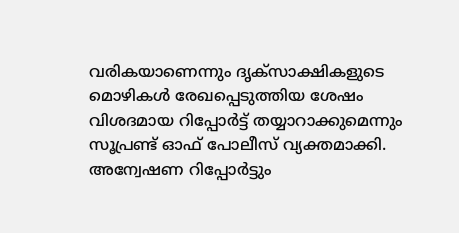വരികയാണെന്നും ദൃക്‌സാക്ഷികളുടെ മൊഴികൾ രേഖപ്പെടുത്തിയ ശേഷം വിശദമായ റിപ്പോർട്ട് തയ്യാറാക്കുമെന്നും സൂപ്രണ്ട് ഓഫ് പോലീസ് വ്യക്തമാക്കി. അന്വേഷണ റിപ്പോർട്ടും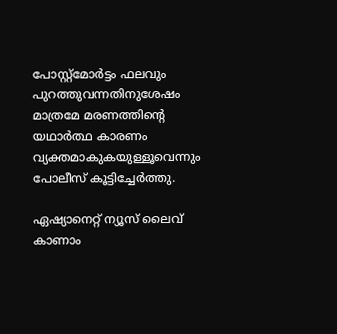പോസ്റ്റ്‌മോർട്ടം ഫലവും പുറത്തുവന്നതിനുശേഷം മാത്രമേ മരണത്തിന്റെ യഥാർത്ഥ കാരണം വ്യക്തമാകുകയുള്ളൂവെന്നും പോലീസ് കൂട്ടിച്ചേർത്തു.

ഏഷ്യാനെറ്റ് ന്യൂസ് ലൈവ് കാണാം